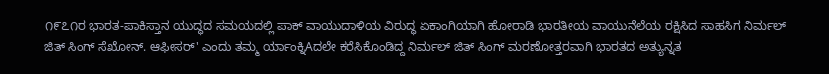೧೯೭೧ರ ಭಾರತ-ಪಾಕಿಸ್ತಾನ ಯುದ್ಧದ ಸಮಯದಲ್ಲಿ ಪಾಕ್ ವಾಯುದಾಳಿಯ ವಿರುದ್ಧ ಏಕಾಂಗಿಯಾಗಿ ಹೋರಾಡಿ ಭಾರತೀಯ ವಾಯುನೆಲೆಯ ರಕ್ಷಿಸಿದ ಸಾಹಸಿಗ ನಿರ್ಮಲ್ ಜಿತ್ ಸಿಂಗ್ ಸೆಖೋನ್. ಆಫೀಸರ್' ಎಂದು ತಮ್ಮ ರ್ಯಾಂಕ್ನಿAದಲೇ ಕರೆಸಿಕೊಂಡಿದ್ದ ನಿರ್ಮಲ್ ಜಿತ್ ಸಿಂಗ್ ಮರಣೋತ್ತರವಾಗಿ ಭಾರತದ ಅತ್ಯುನ್ನತ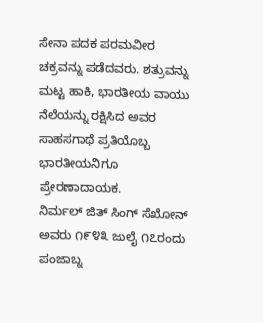ಸೇನಾ ಪದಕ ಪರಮವೀರ ಚಕ್ರವನ್ನು ಪಡೆದವರು. ಶತ್ರುವನ್ನು ಮಟ್ಟ ಹಾಕಿ, ಭಾರತೀಯ ವಾಯು ನೆಲೆಯನ್ನು ರಕ್ಷಿಸಿದ ಅವರ ಸಾಹಸಗಾಥೆ ಪ್ರತಿಯೊಬ್ಬ ಭಾರತೀಯನಿಗೂ ಪ್ರೇರಣಾದಾಯಕ.
ನಿರ್ಮಲ್ ಜಿತ್ ಸಿಂಗ್ ಸೆಖೋನ್ ಅವರು ೧೯೪೩ ಜುಲೈ ೧೭ರಂದು ಪಂಜಾಬ್ನ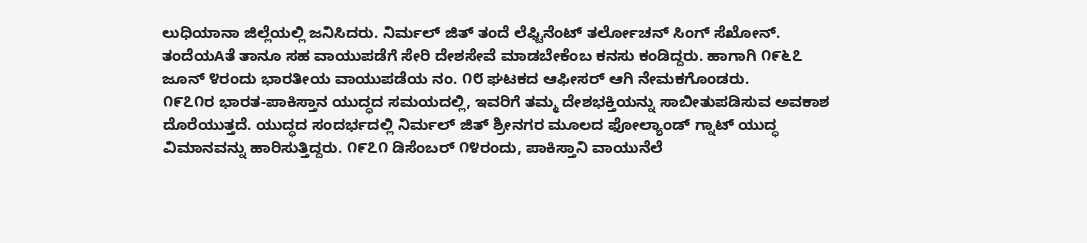ಲುಧಿಯಾನಾ ಜಿಲ್ಲೆಯಲ್ಲಿ ಜನಿಸಿದರು. ನಿರ್ಮಲ್ ಜಿತ್ ತಂದೆ ಲೆಫ್ಟಿನೆಂಟ್ ತರ್ಲೋಚನ್ ಸಿಂಗ್ ಸೆಖೋನ್. ತಂದೆಯAತೆ ತಾನೂ ಸಹ ವಾಯುಪಡೆಗೆ ಸೇರಿ ದೇಶಸೇವೆ ಮಾಡಬೇಕೆಂಬ ಕನಸು ಕಂಡಿದ್ದರು. ಹಾಗಾಗಿ ೧೯೬೭ ಜೂನ್ ೪ರಂದು ಭಾರತೀಯ ವಾಯುಪಡೆಯ ನಂ. ೧೮ ಘಟಕದ ಆಫೀಸರ್ ಆಗಿ ನೇಮಕಗೊಂಡರು.
೧೯೭೧ರ ಭಾರತ-ಪಾಕಿಸ್ತಾನ ಯುದ್ಧದ ಸಮಯದಲ್ಲಿ, ಇವರಿಗೆ ತಮ್ಮ ದೇಶಭಕ್ತಿಯನ್ನು ಸಾಬೀತುಪಡಿಸುವ ಅವಕಾಶ ದೊರೆಯುತ್ತದೆ. ಯುದ್ಧದ ಸಂದರ್ಭದಲ್ಲಿ ನಿರ್ಮಲ್ ಜಿತ್ ಶ್ರೀನಗರ ಮೂಲದ ಫೋಲ್ಯಾಂಡ್ ಗ್ನಾಟ್ ಯುದ್ಧ ವಿಮಾನವನ್ನು ಹಾರಿಸುತ್ತಿದ್ದರು. ೧೯೭೧ ಡಿಸೆಂಬರ್ ೧೪ರಂದು, ಪಾಕಿಸ್ತಾನಿ ವಾಯುನೆಲೆ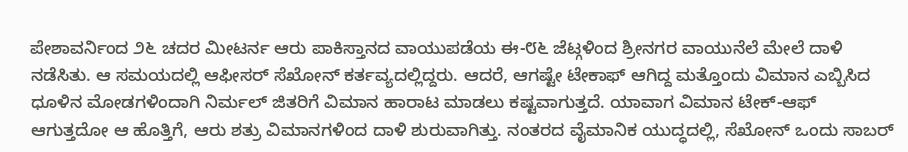ಪೇಶಾವರ್ನಿಂದ ೨೬ ಚದರ ಮೀಟರ್ನ ಆರು ಪಾಕಿಸ್ತಾನದ ವಾಯುಪಡೆಯ ಈ-೮೬ ಜೆಟ್ಗಳಿಂದ ಶ್ರೀನಗರ ವಾಯುನೆಲೆ ಮೇಲೆ ದಾಳಿ ನಡೆಸಿತು. ಆ ಸಮಯದಲ್ಲಿ ಆಫೀಸರ್ ಸೆಖೋನ್ ಕರ್ತವ್ಯದಲ್ಲಿದ್ದರು. ಆದರೆ, ಆಗಷ್ಟೇ ಟೇಕಾಫ್ ಆಗಿದ್ದ ಮತ್ತೊಂದು ವಿಮಾನ ಎಬ್ಬಿಸಿದ ಧೂಳಿನ ಮೋಡಗಳಿಂದಾಗಿ ನಿರ್ಮಲ್ ಜಿತರಿಗೆ ವಿಮಾನ ಹಾರಾಟ ಮಾಡಲು ಕಷ್ಟವಾಗುತ್ತದೆ. ಯಾವಾಗ ವಿಮಾನ ಟೇಕ್-ಆಫ್ ಆಗುತ್ತದೋ ಆ ಹೊತ್ತಿಗೆ, ಆರು ಶತ್ರು ವಿಮಾನಗಳಿಂದ ದಾಳಿ ಶುರುವಾಗಿತ್ತು. ನಂತರದ ವೈಮಾನಿಕ ಯುದ್ಧದಲ್ಲಿ, ಸೆಖೋನ್ ಒಂದು ಸಾಬರ್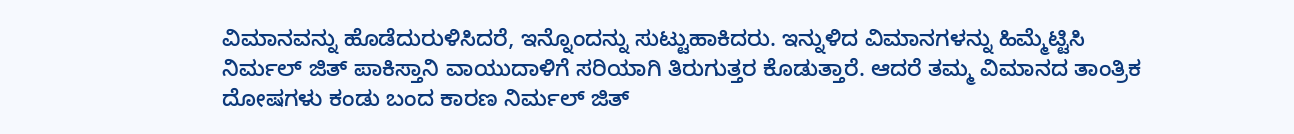ವಿಮಾನವನ್ನು ಹೊಡೆದುರುಳಿಸಿದರೆ, ಇನ್ನೊಂದನ್ನು ಸುಟ್ಟುಹಾಕಿದರು. ಇನ್ನುಳಿದ ವಿಮಾನಗಳನ್ನು ಹಿಮ್ಮೆಟ್ಟಿಸಿ ನಿರ್ಮಲ್ ಜಿತ್ ಪಾಕಿಸ್ತಾನಿ ವಾಯುದಾಳಿಗೆ ಸರಿಯಾಗಿ ತಿರುಗುತ್ತರ ಕೊಡುತ್ತಾರೆ. ಆದರೆ ತಮ್ಮ ವಿಮಾನದ ತಾಂತ್ರಿಕ ದೋಷಗಳು ಕಂಡು ಬಂದ ಕಾರಣ ನಿರ್ಮಲ್ ಜಿತ್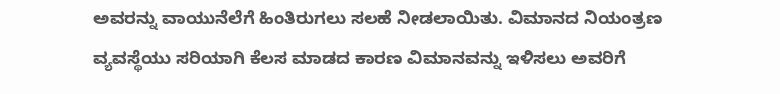ಅವರನ್ನು ವಾಯುನೆಲೆಗೆ ಹಿಂತಿರುಗಲು ಸಲಹೆ ನೀಡಲಾಯಿತು. ವಿಮಾನದ ನಿಯಂತ್ರಣ ವ್ಯವಸ್ಥೆಯು ಸರಿಯಾಗಿ ಕೆಲಸ ಮಾಡದ ಕಾರಣ ವಿಮಾನವನ್ನು ಇಳಿಸಲು ಅವರಿಗೆ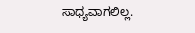ಸಾಧ್ಯವಾಗಲಿಲ್ಲ.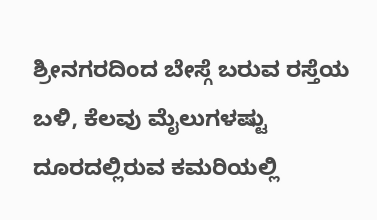ಶ್ರೀನಗರದಿಂದ ಬೇಸ್ಗೆ ಬರುವ ರಸ್ತೆಯ ಬಳಿ, ಕೆಲವು ಮೈಲುಗಳಷ್ಟು ದೂರದಲ್ಲಿರುವ ಕಮರಿಯಲ್ಲಿ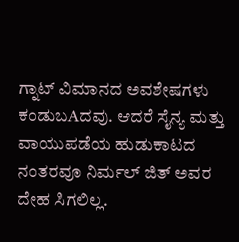ಗ್ನಾಟ್ ವಿಮಾನದ ಅವಶೇಷಗಳು ಕಂಡುಬAದವು. ಆದರೆ ಸೈನ್ಯ ಮತ್ತು ವಾಯುಪಡೆಯ ಹುಡುಕಾಟದ ನಂತರವೂ ನಿರ್ಮಲ್ ಜಿತ್ ಅವರ ದೇಹ ಸಿಗಲಿಲ್ಲ.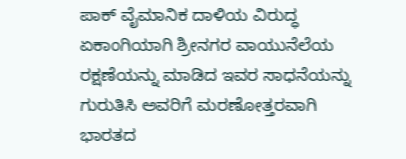ಪಾಕ್ ವೈಮಾನಿಕ ದಾಳಿಯ ವಿರುದ್ಧ ಏಕಾಂಗಿಯಾಗಿ ಶ್ರೀನಗರ ವಾಯುನೆಲೆಯ ರಕ್ಷಣೆಯನ್ನು ಮಾಡಿದ ಇವರ ಸಾಧನೆಯನ್ನು ಗುರುತಿಸಿ ಅವರಿಗೆ ಮರಣೋತ್ತರವಾಗಿ ಭಾರತದ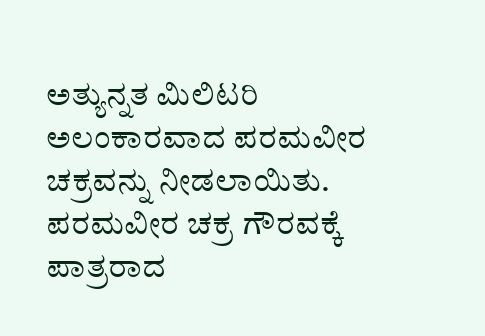ಅತ್ಯುನ್ನತ ಮಿಲಿಟರಿ ಅಲಂಕಾರವಾದ ಪರಮವೀರ ಚಕ್ರವನ್ನು ನೀಡಲಾಯಿತು. ಪರಮವೀರ ಚಕ್ರ ಗೌರವಕ್ಕೆ ಪಾತ್ರರಾದ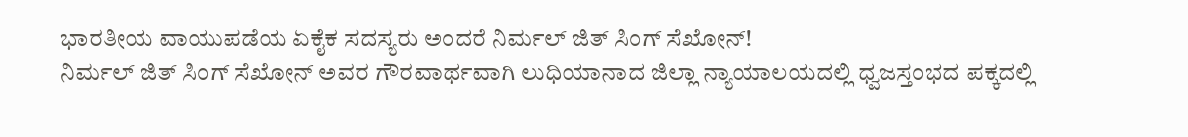ಭಾರತೀಯ ವಾಯುಪಡೆಯ ಏಕೈಕ ಸದಸ್ಯರು ಅಂದರೆ ನಿರ್ಮಲ್ ಜಿತ್ ಸಿಂಗ್ ಸೆಖೋನ್!
ನಿರ್ಮಲ್ ಜಿತ್ ಸಿಂಗ್ ಸೆಖೋನ್ ಅವರ ಗೌರವಾರ್ಥವಾಗಿ ಲುಧಿಯಾನಾದ ಜಿಲ್ಲಾ ನ್ಯಾಯಾಲಯದಲ್ಲಿ ಧ್ವಜಸ್ತಂಭದ ಪಕ್ಕದಲ್ಲಿ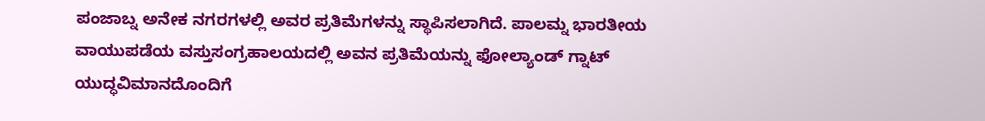ಪಂಜಾಬ್ನ ಅನೇಕ ನಗರಗಳಲ್ಲಿ ಅವರ ಪ್ರತಿಮೆಗಳನ್ನು ಸ್ಥಾಪಿಸಲಾಗಿದೆ. ಪಾಲಮ್ನ ಭಾರತೀಯ ವಾಯುಪಡೆಯ ವಸ್ತುಸಂಗ್ರಹಾಲಯದಲ್ಲಿ ಅವನ ಪ್ರತಿಮೆಯನ್ನು ಫೋಲ್ಯಾಂಡ್ ಗ್ನಾಟ್ ಯುದ್ಧವಿಮಾನದೊಂದಿಗೆ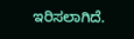ಇರಿಸಲಾಗಿದೆ.